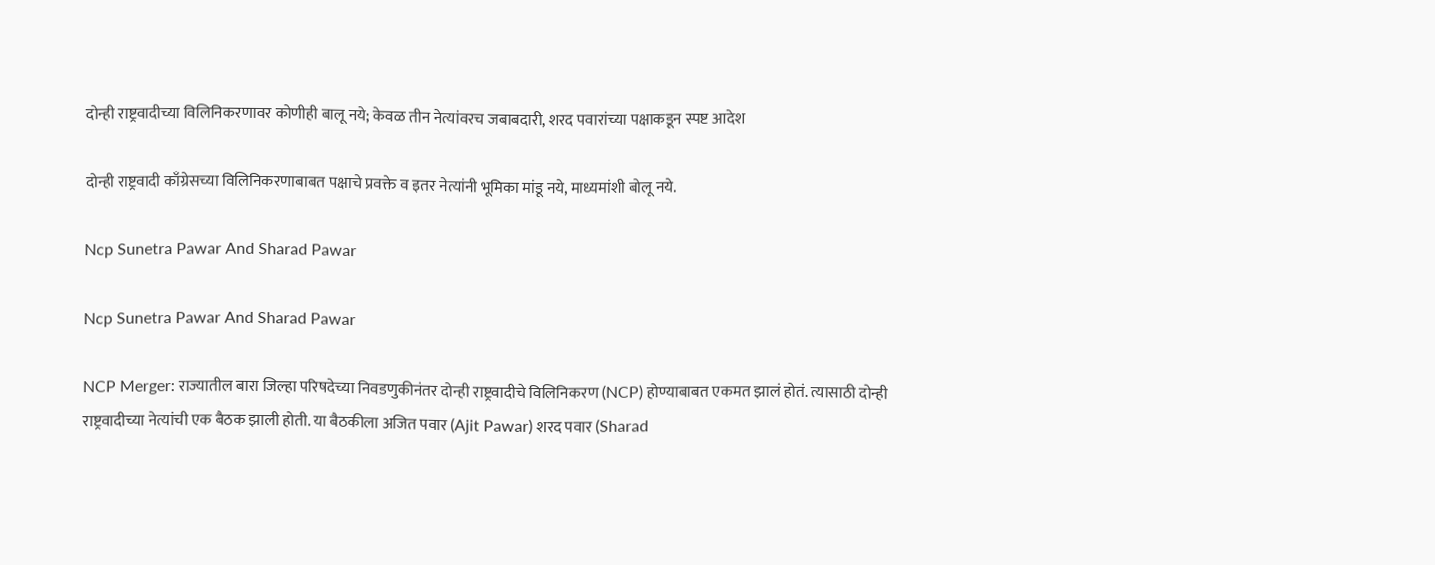दोन्ही राष्ट्रवादीच्या विलिनिकरणावर कोणीही बालू नये; केवळ तीन नेत्यांवरच जबाबदारी, शरद पवारांच्या पक्षाकडून स्पष्ट आदेश

दोन्ही राष्ट्रवादी काँग्रेसच्या विलिनिकरणाबाबत पक्षाचे प्रवक्ते व इतर नेत्यांनी भूमिका मांडू नये, माध्यमांशी बोलू नये.

Ncp Sunetra Pawar And Sharad Pawar

Ncp Sunetra Pawar And Sharad Pawar

NCP Merger: राज्यातील बारा जिल्हा परिषदेच्या निवडणुकीनंतर दोन्ही राष्ट्रवादीचे विलिनिकरण (NCP) होण्याबाबत एकमत झालं होतं. त्यासाठी दोन्ही राष्ट्रवादीच्या नेत्यांची एक बैठक झाली होती. या बैठकीला अजित पवार (Ajit Pawar) शरद पवार (Sharad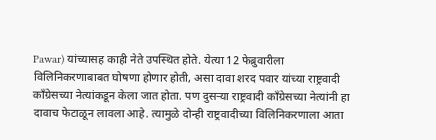Pawar) यांच्यासह काही नेते उपस्थित होते. येत्या 12 फेब्रुवारीला विलिनिकरणाबाबत घोषणा होणार होती, असा दावा शरद पवार यांच्या राष्ट्रवादी काँग्रेसच्या नेत्यांकडून केला जात होता. पण दुसऱ्या राष्ट्रवादी काँग्रेसच्या नेत्यांनी हा दावाच फेटाळून लावला आहे. त्यामुळे दोन्ही राष्ट्रवादीच्या विलिनिकरणाला आता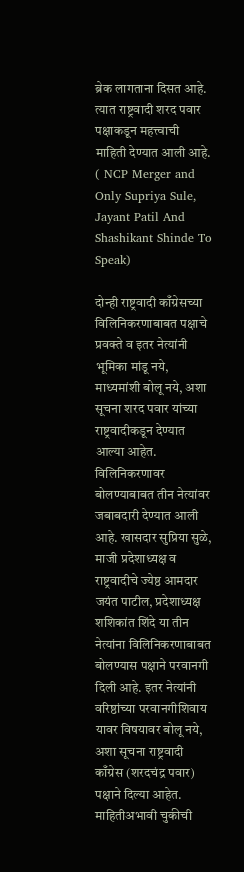ब्रेक लागताना दिसत आहे. त्यात राष्ट्रवादी शरद पवार पक्षाकडून महत्त्वाची माहिती देण्यात आली आहे. ( NCP Merger and Only Supriya Sule, Jayant Patil And Shashikant Shinde To Speak)

दोन्ही राष्ट्रवादी काँग्रेसच्या विलिनिकरणाबाबत पक्षाचे प्रवक्ते व इतर नेत्यांनी भूमिका मांडू नये, माध्यमांशी बोलू नये, अशा सूचना शरद पवार यांच्या राष्ट्रवादीकडून देण्यात आल्या आहेत. विलिनिकरणावर बोलण्याबाबत तीन नेत्यांवर जबाबदारी देण्यात आली आहे. खासदार सुप्रिया सुळे, माजी प्रदेशाध्यक्ष व राष्ट्रवादीचे ज्येष्ठ आमदार जयंत पाटील, प्रदेशाध्यक्ष शशिकांत शिंदे या तीन नेत्यांना विलिनिकरणाबाबत बोलण्यास पक्षाने परवानगी दिली आहे. इतर नेत्यांनी वरिष्ठांच्या परवानगीशिवाय यावर विषयावर बोलू नये, अशा सूचना राष्ट्रवादी काँग्रेस (शरदचंद्र पवार) पक्षाने दिल्या आहेत. माहितीअभावी चुकीची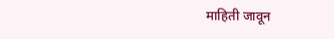माहिती जावून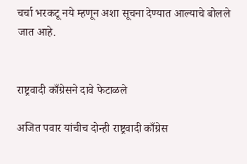चर्चा भरकटू नये म्हणून अशा सूचना देण्यात आल्याचे बोलले जात आहे.


राष्ट्रवादी काँग्रेसने दावे फेटाळले

अजित पवार यांचीच दोन्ही राष्ट्रवादी काँग्रेस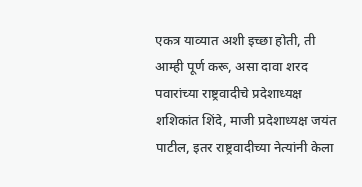एकत्र याव्यात अशी इच्छा होती, ती आम्ही पूर्ण करू, असा दावा शरद पवारांच्या राष्ट्रवादीचे प्रदेशाध्यक्ष शशिकांत शिंदे, माजी प्रदेशाध्यक्ष जयंत पाटील, इतर राष्ट्रवादीच्या नेत्यांनी केला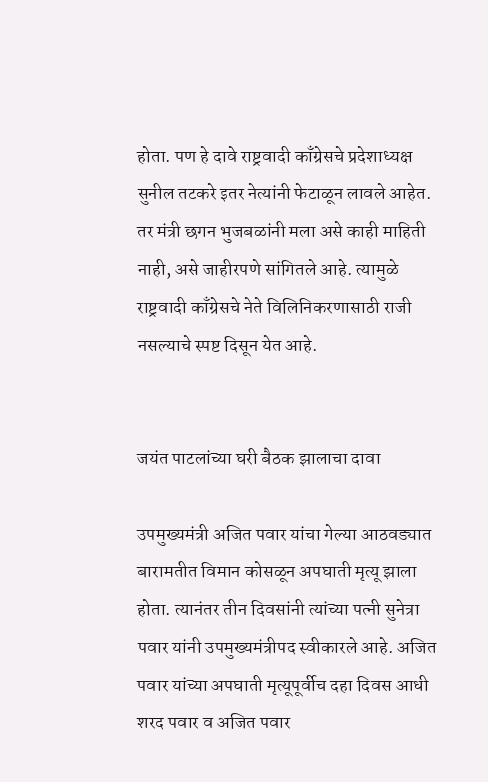होता. पण हे दावे राष्ट्रवादी काँग्रेसचे प्रदेशाध्यक्ष सुनील तटकरे इतर नेत्यांनी फेटाळून लावले आहेत. तर मंत्री छगन भुजबळांनी मला असे काही माहिती नाही, असे जाहीरपणे सांगितले आहे. त्यामुळे राष्ट्रवादी काँग्रेसचे नेते विलिनिकरणासाठी राजी नसल्याचे स्पष्ट दिसून येत आहे.


जयंत पाटलांच्या घरी बैठक झालाचा दावा

उपमुख्यमंत्री अजित पवार यांचा गेल्या आठवड्यात बारामतीत विमान कोसळून अपघाती मृत्यू झाला होता. त्यानंतर तीन दिवसांनी त्यांच्या पत्नी सुनेत्रा पवार यांनी उपमुख्यमंत्रीपद स्वीकारले आहे. अजित पवार यांच्या अपघाती मृत्यूपूर्वीच दहा दिवस आधी शरद पवार व अजित पवार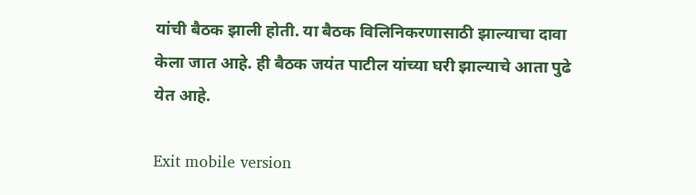यांची बैठक झाली होती. या बैठक विलिनिकरणासाठी झाल्याचा दावा केला जात आहे. ही बैठक जयंत पाटील यांच्या घरी झाल्याचे आता पुढे येत आहे.

Exit mobile version